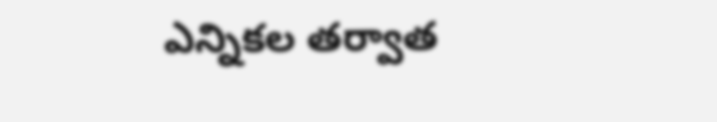ఎన్నికల తర్వాత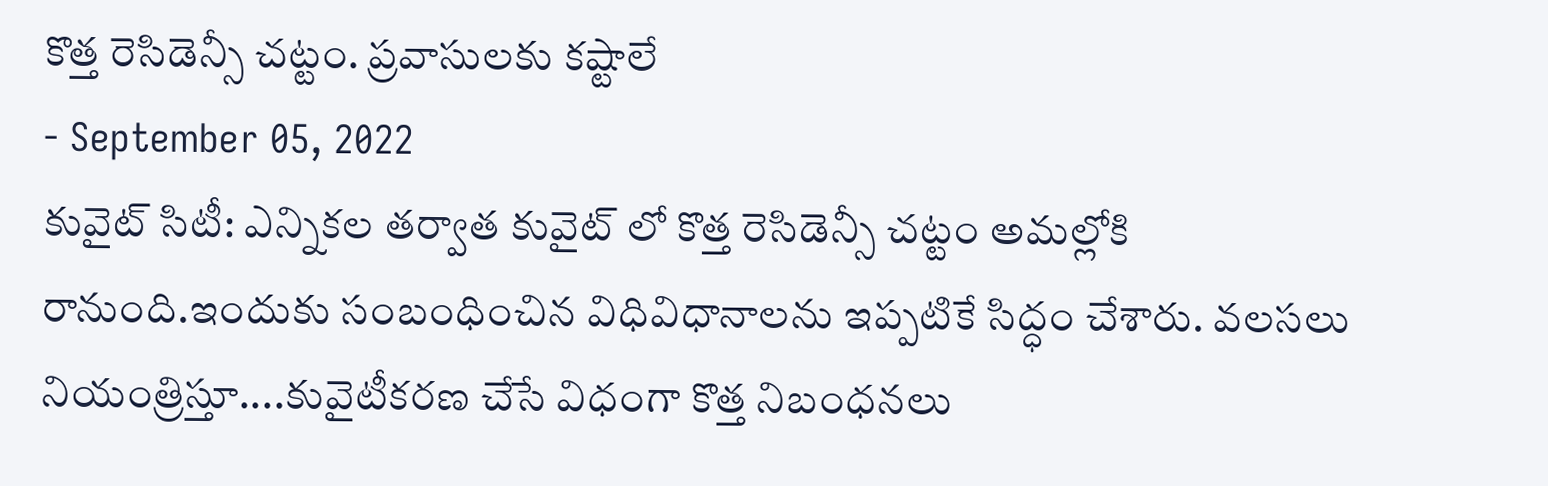కొత్త రెసిడెన్సీ చట్టం. ప్రవాసులకు కష్టాలే
- September 05, 2022
కువైట్ సిటీ: ఎన్నికల తర్వాత కువైట్ లో కొత్త రెసిడెన్సీ చట్టం అమల్లోకి రానుంది.ఇందుకు సంబంధించిన విధివిధానాలను ఇప్పటికే సిద్ధం చేశారు. వలసలు నియంత్రిస్తూ....కువైటీకరణ చేసే విధంగా కొత్త నిబంధనలు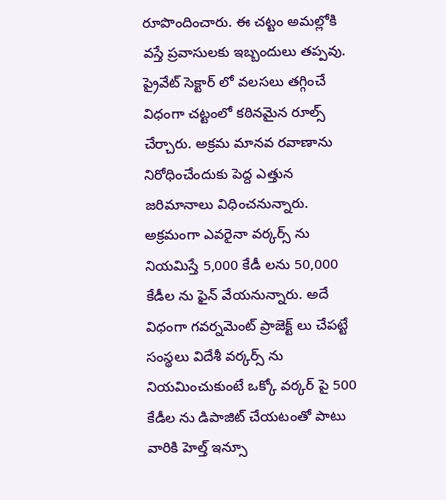రూపొందించారు. ఈ చట్టం అమల్లోకి వస్తే ప్రవాసులకు ఇబ్బందులు తప్పవు. ప్రైవేట్ సెక్టార్ లో వలసలు తగ్గించే విధంగా చట్టంలో కఠినమైన రూల్స్ చేర్చారు. అక్రమ మానవ రవాణాను నిరోధించేందుకు పెద్ద ఎత్తున జరిమానాలు విధించనున్నారు. అక్రమంగా ఎవరైనా వర్కర్స్ ను నియమిస్తే 5,000 కేడీ లను 50,000 కేడీల ను ఫైన్ వేయనున్నారు. అదే విధంగా గవర్నమెంట్ ప్రాజెక్ట్ లు చేపట్టే సంస్థలు విదేశీ వర్కర్స్ ను నియమించుకుంటే ఒక్కో వర్కర్ పై 500 కేడీల ను డిపాజిట్ చేయటంతో పాటు వారికి హెల్త్ ఇన్సూ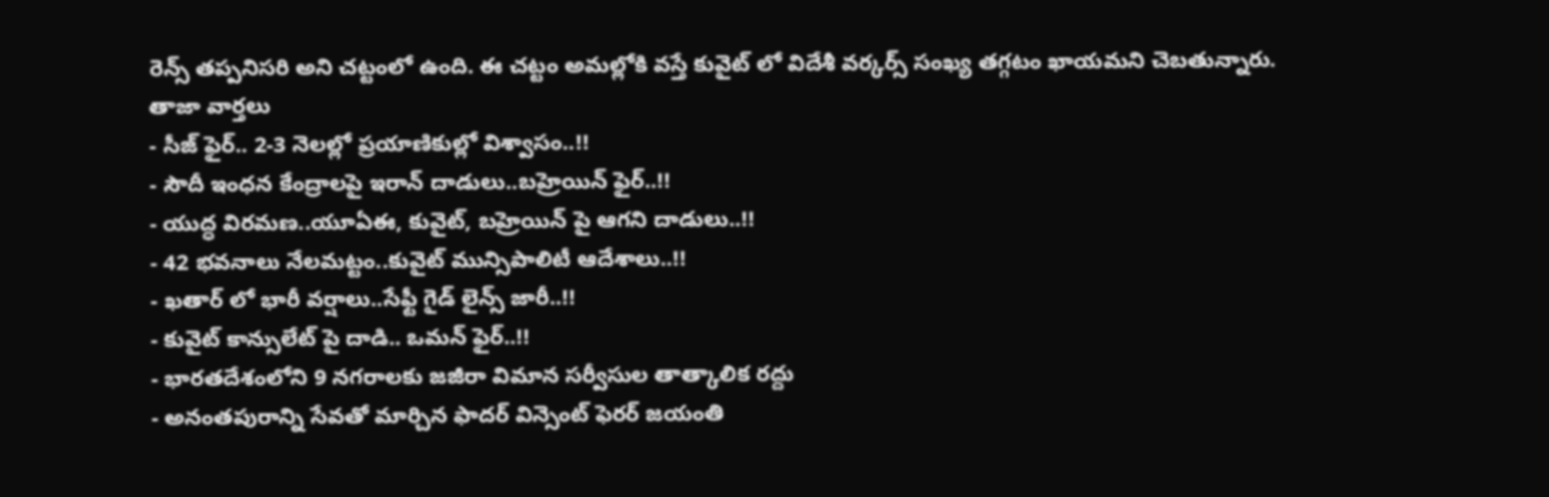రెన్స్ తప్పనిసరి అని చట్టంలో ఉంది. ఈ చట్టం అమల్లోకి వస్తే కువైట్ లో విదేశీ వర్కర్స్ సంఖ్య తగ్గటం ఖాయమని చెబతున్నారు.
తాజా వార్తలు
- సీజ్ ఫైర్.. 2-3 నెలల్లో ప్రయాణికుల్లో విశ్వాసం..!!
- సౌదీ ఇంధన కేంద్రాలపై ఇరాన్ దాడులు..బహ్రెయిన్ ఫైర్..!!
- యుద్ధ విరమణ..యూఏఈ, కువైట్, బహ్రెయిన్ పై ఆగని దాడులు..!!
- 42 భవనాలు నేలమట్టం..కువైట్ మున్సిపాలిటీ ఆదేశాలు..!!
- ఖతార్ లో భారీ వర్షాలు..సేఫ్టీ గైడ్ లైన్స్ జారీ..!!
- కువైట్ కాన్సులేట్ పై దాడి.. ఒమన్ ఫైర్..!!
- భారతదేశంలోని 9 నగరాలకు జజీరా విమాన సర్వీసుల తాత్కాలిక రద్దు
- అనంతపురాన్ని సేవతో మార్చిన ఫాదర్ విన్సెంట్ ఫెరర్ జయంతి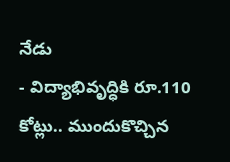నేడు
- విద్యాభివృద్ధికి రూ.110 కోట్లు.. ముందుకొచ్చిన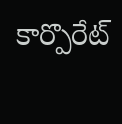కార్పొరేట్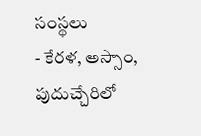సంస్థలు
- కేరళ, అస్సాం, పుదుచ్చేరిలో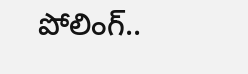పోలింగ్..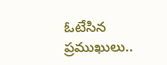ఓటేసిన ప్రముఖులు..